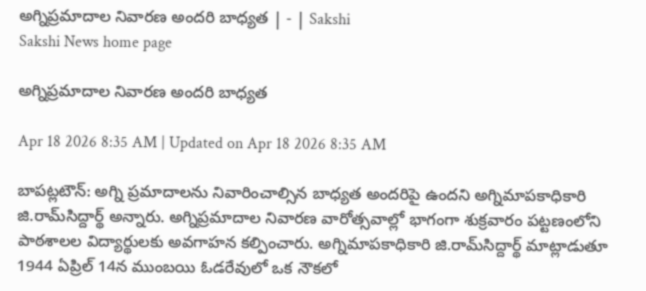అగ్నిప్రమాదాల నివారణ అందరి బాధ్యత | - | Sakshi
Sakshi News home page

అగ్నిప్రమాదాల నివారణ అందరి బాధ్యత

Apr 18 2026 8:35 AM | Updated on Apr 18 2026 8:35 AM

బాపట్లటౌన్‌: అగ్ని ప్రమాదాలను నివారించాల్సిన బాధ్యత అందరిపై ఉందని అగ్నిమాపకాధికారి జి.రామ్‌సిద్దార్థ్‌ అన్నారు. అగ్నిప్రమాదాల నివారణ వారోత్సవాల్లో భాగంగా శుక్రవారం పట్టణంలోని పాఠశాలల విద్యార్థులకు అవగాహన కల్పించారు. అగ్నిమాపకాధికారి జి.రామ్‌సిద్దార్థ్‌ మాట్లాడుతూ 1944 ఏప్రిల్‌ 14న ముంబయి ఓడరేవులో ఒక నౌకలో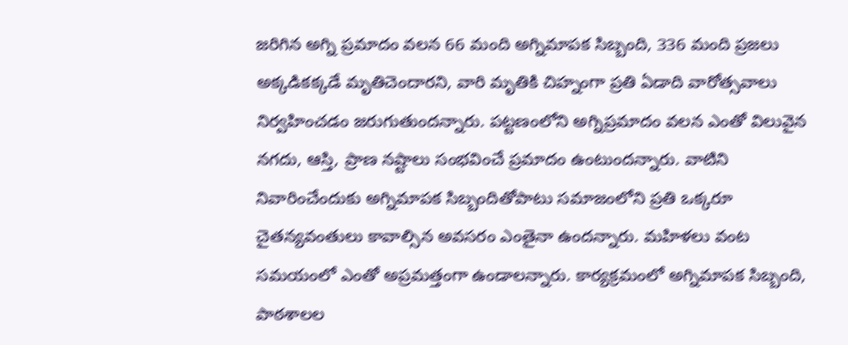జరిగిన అగ్ని ప్రమాదం వలన 66 మంది అగ్నిమాపక సిబ్బంది, 336 మంది ప్రజలు అక్కడికక్కడే మృతిచెందారని, వారి మృతికి చిహ్నంగా ప్రతి ఏడాది వారోత్సవాలు నిర్వహించడం జరుగుతుందన్నారు. పట్టణంలోని అగ్నిప్రమాదం వలన ఎంతో విలువైన నగదు, ఆస్తి, ప్రాణ నష్టాలు సంభవించే ప్రమాదం ఉంటుందన్నారు. వాటిని నివారించేందుకు అగ్నిమాపక సిబ్బందితోపాటు సమాజంలోని ప్రతి ఒక్కరూ చైతన్యవంతులు కావాల్సిన అవసరం ఎంతైనా ఉందన్నారు. మహిళలు వంట సమయంలో ఎంతో అప్రమత్తంగా ఉండాలన్నారు. కార్యక్రమంలో అగ్నిమాపక సిబ్బంది, పాఠశాలల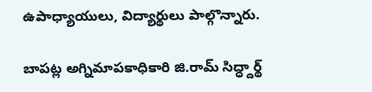ఉపాధ్యాయులు, విద్యార్థులు పాల్గొన్నారు.

బాపట్ల అగ్నిమాపకాధికారి జి.రామ్‌ సిద్ధ్దార్థ్‌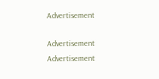Advertisement

Advertisement
Advertisement